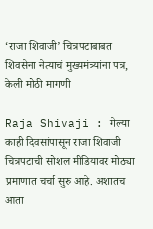‘राजा शिवाजी’ चित्रपटाबाबत शिवसेना नेत्याचं मुख्यमंत्र्यांना पत्र, केली मोठी मागणी

Raja Shivaji : गेल्या काही दिवसांपासून राजा शिवाजी चित्रपटाची सोशल मीडियावर मोठ्या प्रमाणात चर्चा सुरु आहे. अशातच आता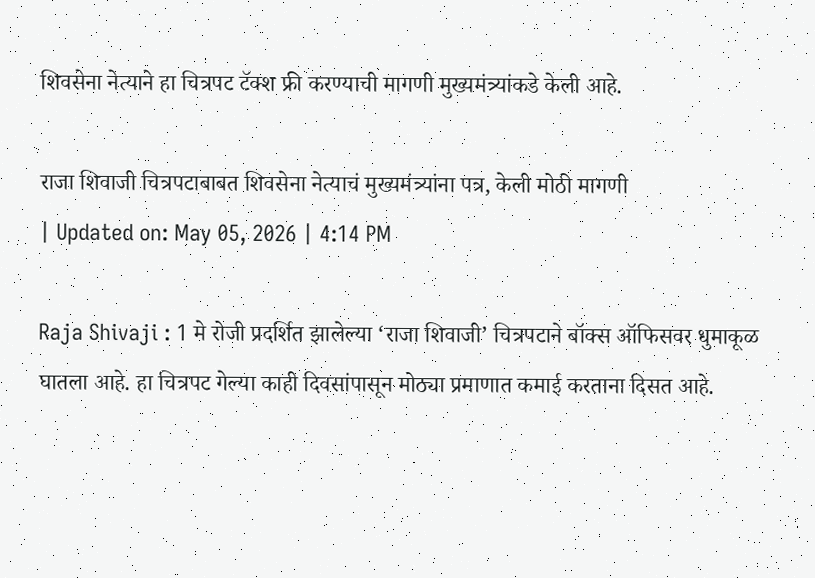शिवसेना नेत्याने हा चित्रपट टॅक्श फ्री करण्याची मागणी मुख्यमंत्र्यांकडे केली आहे.

राजा शिवाजी चित्रपटाबाबत शिवसेना नेत्याचं मुख्यमंत्र्यांना पत्र, केली मोठी मागणी
| Updated on: May 05, 2026 | 4:14 PM

Raja Shivaji : 1 मे रोजी प्रदर्शित झालेल्या ‘राजा शिवाजी’ चित्रपटाने बॉक्स ऑफिसवर धुमाकूळ घातला आहे. हा चित्रपट गेल्या काही दिवसांपासून मोठ्या प्रमाणात कमाई करताना दिसत आहे.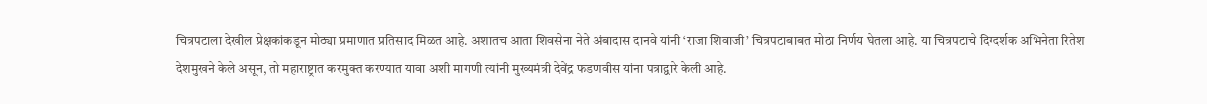चित्रपटाला देखील प्रेक्षकांकडून मोठ्या प्रमाणात प्रतिसाद मिळत आहे. अशातच आता शिवसेना नेते अंबादास दानवे यांनी ‘राजा शिवाजी’ चित्रपटाबाबत मोठा निर्णय घेतला आहे. या चित्रपटाचे दिग्दर्शक अभिनेता रितेश देशमुखने केले असून, तो महाराष्ट्रात करमुक्त करण्यात यावा अशी मागणी त्यांनी मुख्यमंत्री देवेंद्र फडणवीस यांना पत्राद्वारे केली आहे.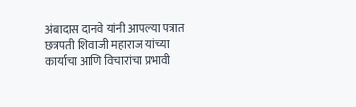अंबादास दानवे यांनी आपल्या पत्रात छत्रपती शिवाजी महाराज यांच्या कार्याचा आणि विचारांचा प्रभावी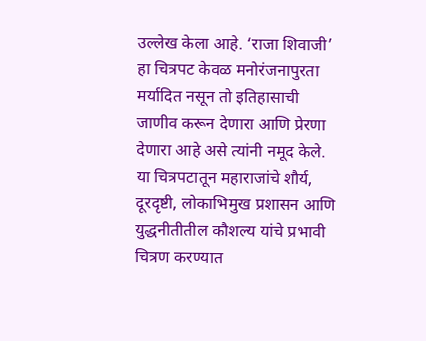उल्लेख केला आहे. ‘राजा शिवाजी’ हा चित्रपट केवळ मनोरंजनापुरता मर्यादित नसून तो इतिहासाची जाणीव करून देणारा आणि प्रेरणा देणारा आहे असे त्यांनी नमूद केले. या चित्रपटातून महाराजांचे शौर्य, दूरदृष्टी, लोकाभिमुख प्रशासन आणि युद्धनीतीतील कौशल्य यांचे प्रभावी चित्रण करण्यात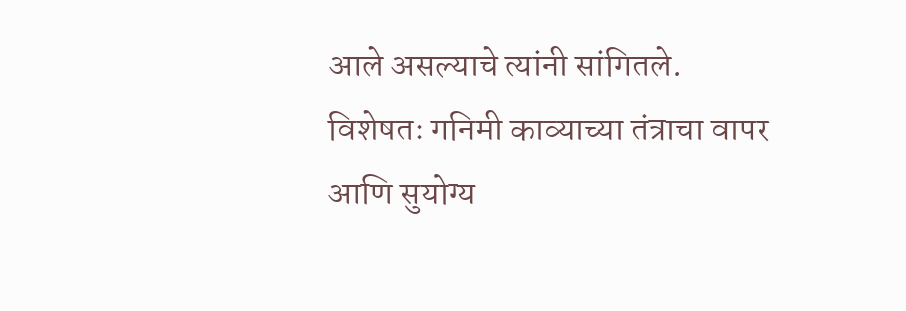आले असल्याचे त्यांनी सांगितले. विशेषतः गनिमी काव्याच्या तंत्राचा वापर आणि सुयोग्य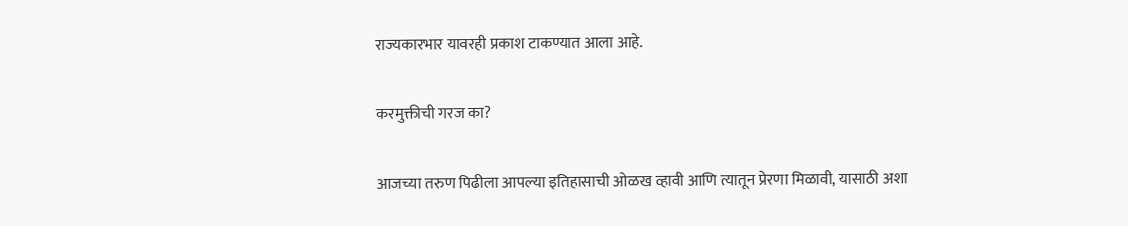राज्यकारभार यावरही प्रकाश टाकण्यात आला आहे.

करमुक्तीची गरज का?

आजच्या तरुण पिढीला आपल्या इतिहासाची ओळख व्हावी आणि त्यातून प्रेरणा मिळावी, यासाठी अशा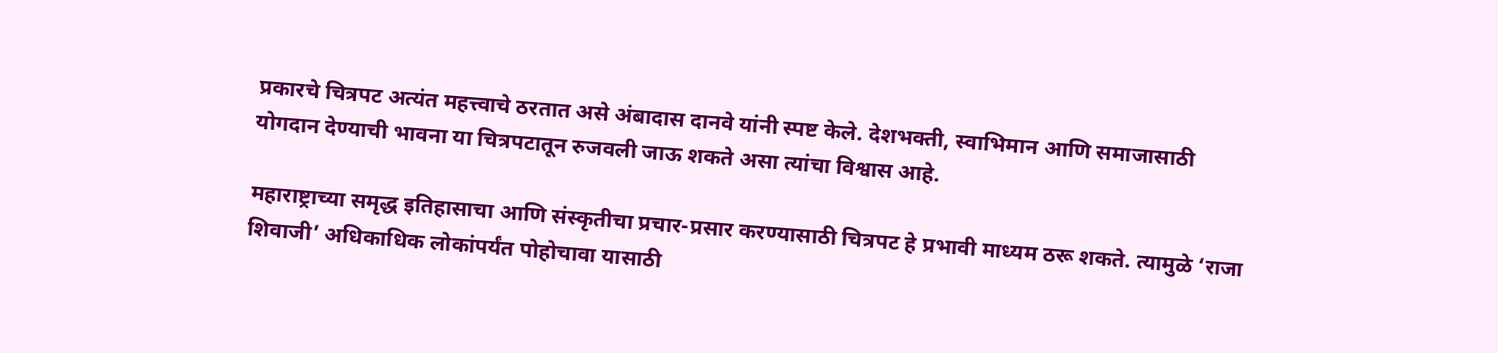प्रकारचे चित्रपट अत्यंत महत्त्वाचे ठरतात असे अंबादास दानवे यांनी स्पष्ट केले. देशभक्ती, स्वाभिमान आणि समाजासाठी योगदान देण्याची भावना या चित्रपटातून रुजवली जाऊ शकते असा त्यांचा विश्वास आहे.

महाराष्ट्राच्या समृद्ध इतिहासाचा आणि संस्कृतीचा प्रचार-प्रसार करण्यासाठी चित्रपट हे प्रभावी माध्यम ठरू शकते. त्यामुळे ‘राजा शिवाजी’ अधिकाधिक लोकांपर्यंत पोहोचावा यासाठी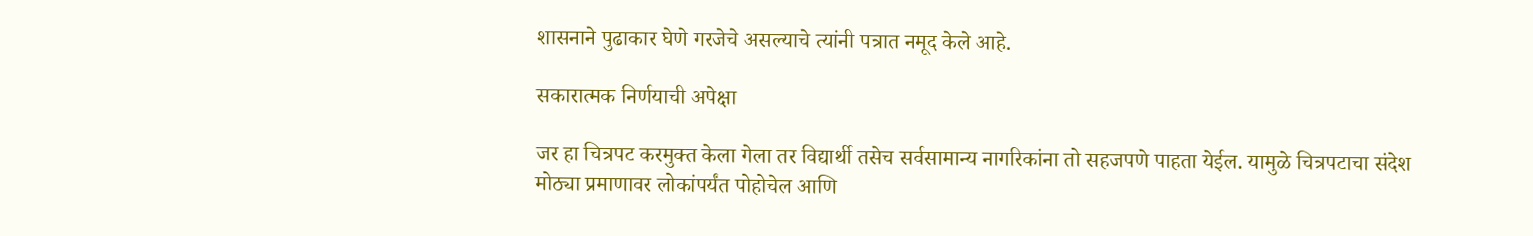शासनाने पुढाकार घेणे गरजेचे असल्याचे त्यांनी पत्रात नमूद केले आहे.

सकारात्मक निर्णयाची अपेक्षा

जर हा चित्रपट करमुक्त केला गेला तर विद्यार्थी तसेच सर्वसामान्य नागरिकांना तो सहजपणे पाहता येईल. यामुळे चित्रपटाचा संदेश मोठ्या प्रमाणावर लोकांपर्यंत पोहोचेल आणि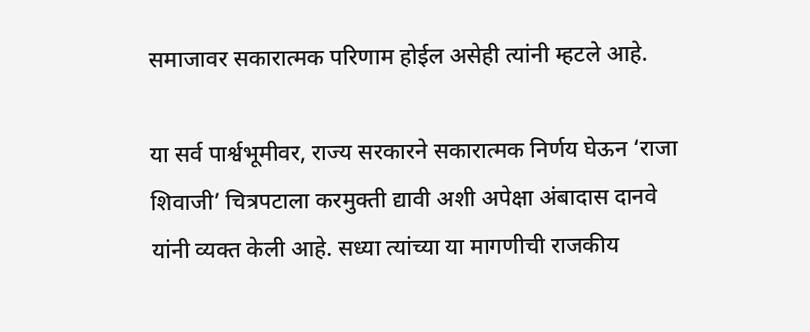समाजावर सकारात्मक परिणाम होईल असेही त्यांनी म्हटले आहे.

या सर्व पार्श्वभूमीवर, राज्य सरकारने सकारात्मक निर्णय घेऊन ‘राजा शिवाजी’ चित्रपटाला करमुक्ती द्यावी अशी अपेक्षा अंबादास दानवे यांनी व्यक्त केली आहे. सध्या त्यांच्या या मागणीची राजकीय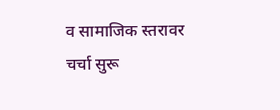व सामाजिक स्तरावर चर्चा सुरू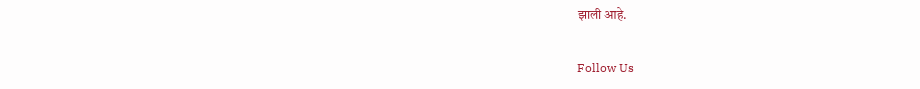झाली आहे.

Follow Us